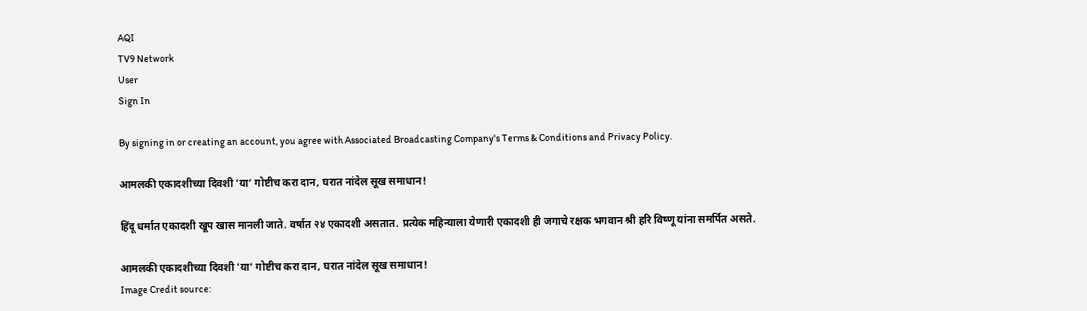AQI
TV9 Network
User
Sign In

By signing in or creating an account, you agree with Associated Broadcasting Company's Terms & Conditions and Privacy Policy.

आमलकी एकादशीच्या दिवशी ‘या’ गोष्टीच करा दान, घरात नांदेल सूख समाधान!

हिंदू धर्मात एकादशी खूप खास मानली जाते. वर्षात २४ एकादशी असतात. प्रत्येक महिन्याला येणारी एकादशी ही जगाचे रक्षक भगवान श्री हरि विष्णू यांना समर्पित असते.

आमलकी एकादशीच्या दिवशी 'या' गोष्टीच करा दान, घरात नांदेल सूख समाधान!
Image Credit source: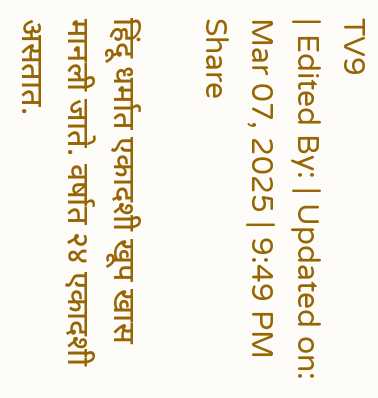TV9
| Edited By: | Updated on: Mar 07, 2025 | 9:49 PM
Share

हिंदू धर्मात एकादशी खूप खास मानली जाते. वर्षात २४ एकादशी असतात.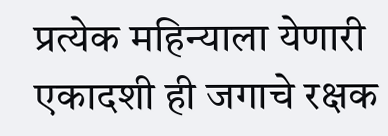प्रत्येक महिन्याला येणारी एकादशी ही जगाचे रक्षक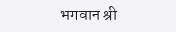भगवान श्री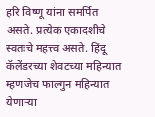हरि विष्णू यांना समर्पित असते. प्रत्येक एकादशीचे स्वतःचे महत्त्व असते. हिंदू कॅलेंडरच्या शेवटच्या महिन्यात म्हणजेच फाल्गुन महिन्यात येणाऱ्या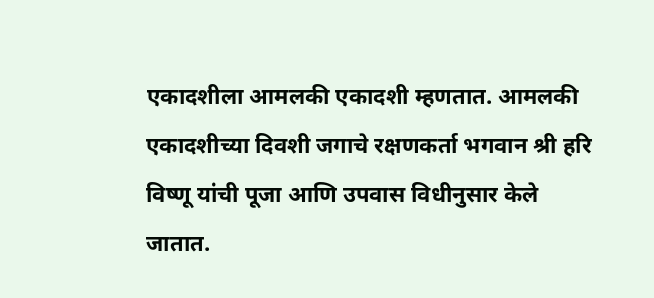एकादशीला आमलकी एकादशी म्हणतात. आमलकी एकादशीच्या दिवशी जगाचे रक्षणकर्ता भगवान श्री हरि विष्णू यांची पूजा आणि उपवास विधीनुसार केले जातात.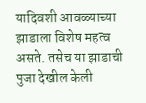यादिवशी आवळ्याच्या झाडाला विशेष महत्व असते. तसेच या झाडाची पुजा देखील केली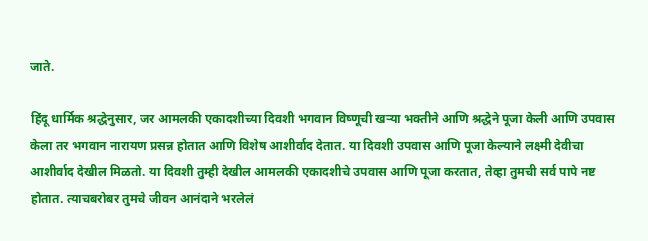जाते.

हिंदू धार्मिक श्रद्धेनुसार, जर आमलकी एकादशीच्या दिवशी भगवान विष्णूची खऱ्या भक्तीने आणि श्रद्धेने पूजा केली आणि उपवास केला तर भगवान नारायण प्रसन्न होतात आणि विशेष आशीर्वाद देतात. या दिवशी उपवास आणि पूजा केल्याने लक्ष्मी देवीचा आशीर्वाद देखील मिळतो. या दिवशी तुम्ही देखील आमलकी एकादशीचे उपवास आणि पूजा करतात, तेव्हा तुमची सर्व पापे नष्ट होतात. त्याचबरोबर तुमचे जीवन आनंदाने भरलेलं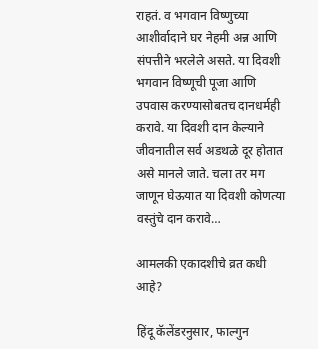राहतं. व भगवान विष्णुच्या आशीर्वादाने घर नेहमी अन्न आणि संपत्तीने भरलेले असते. या दिवशी भगवान विष्णूची पूजा आणि उपवास करण्यासोबतच दानधर्मही करावे. या दिवशी दान केल्याने जीवनातील सर्व अडथळे दूर होतात असे मानले जाते. चला तर मग जाणून घेऊयात या दिवशी कोणत्या वस्तुंचे दान करावे…

आमलकी एकादशीचे व्रत कधी आहे?

हिंदू कॅलेंडरनुसार, फाल्गुन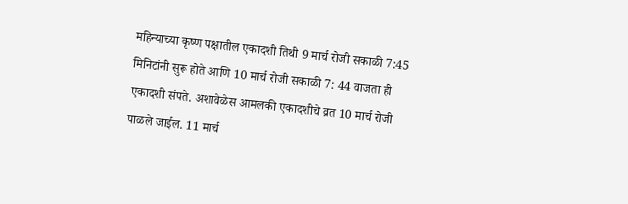महिन्याच्या कृष्ण पक्षातील एकादशी तिथी 9 मार्च रोजी सकाळी 7:45 मिनिटांनी सुरू होते आणि 10 मार्च रोजी सकाळी 7: 44 वाजता ही एकादशी संपते. अशावेळेस आमलकी एकादशीचे व्रत 10 मार्च रोजी पाळले जाईल. 11 मार्च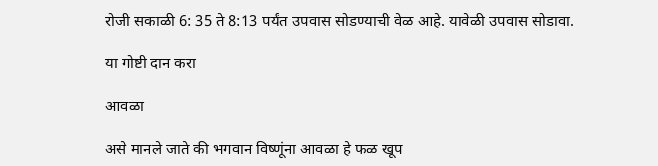रोजी सकाळी 6: 35 ते 8:13 पर्यंत उपवास सोडण्याची वेळ आहे. यावेळी उपवास सोडावा.

या गोष्टी दान करा

आवळा

असे मानले जाते की भगवान विष्णूंना आवळा हे फळ खूप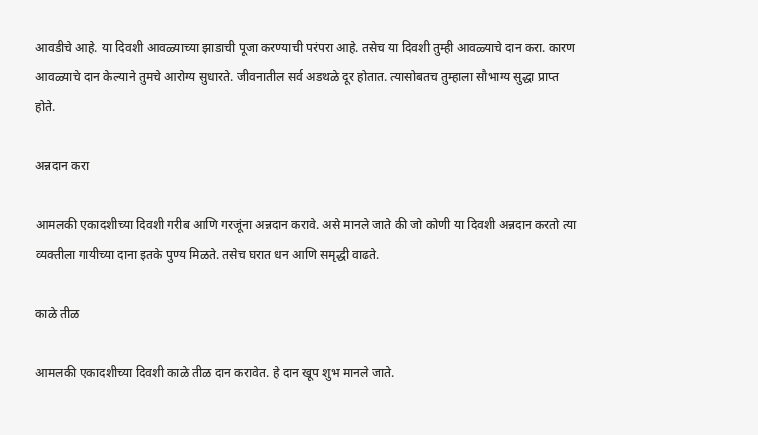आवडीचे आहे. या दिवशी आवळ्याच्या झाडाची पूजा करण्याची परंपरा आहे. तसेच या दिवशी तुम्ही आवळ्याचे दान करा. कारण आवळ्याचे दान केल्याने तुमचे आरोग्य सुधारते. जीवनातील सर्व अडथळे दूर होतात. त्यासोबतच तुम्हाला सौभाग्य सुद्धा प्राप्त होते.

अन्नदान करा

आमलकी एकादशीच्या दिवशी गरीब आणि गरजूंना अन्नदान करावे. असे मानले जाते की जो कोणी या दिवशी अन्नदान करतो त्या व्यक्तीला गायीच्या दाना इतके पुण्य मिळते. तसेच घरात धन आणि समृद्धी वाढते.

काळे तीळ

आमलकी एकादशीच्या दिवशी काळे तीळ दान करावेत. हे दान खूप शुभ मानले जाते.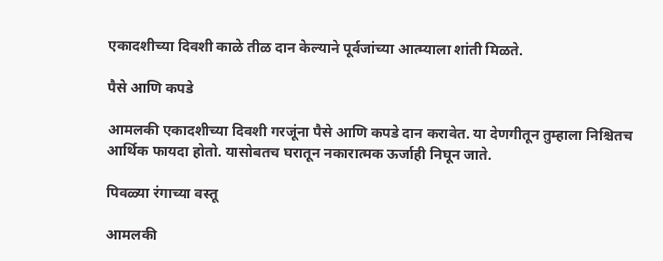एकादशीच्या दिवशी काळे तीळ दान केल्याने पूर्वजांच्या आत्म्याला शांती मिळते.

पैसे आणि कपडे

आमलकी एकादशीच्या दिवशी गरजूंना पैसे आणि कपडे दान करावेत. या देणगीतून तुम्हाला निश्चितच आर्थिक फायदा होतो. यासोबतच घरातून नकारात्मक ऊर्जाही निघून जाते.

पिवळ्या रंगाच्या वस्तू

आमलकी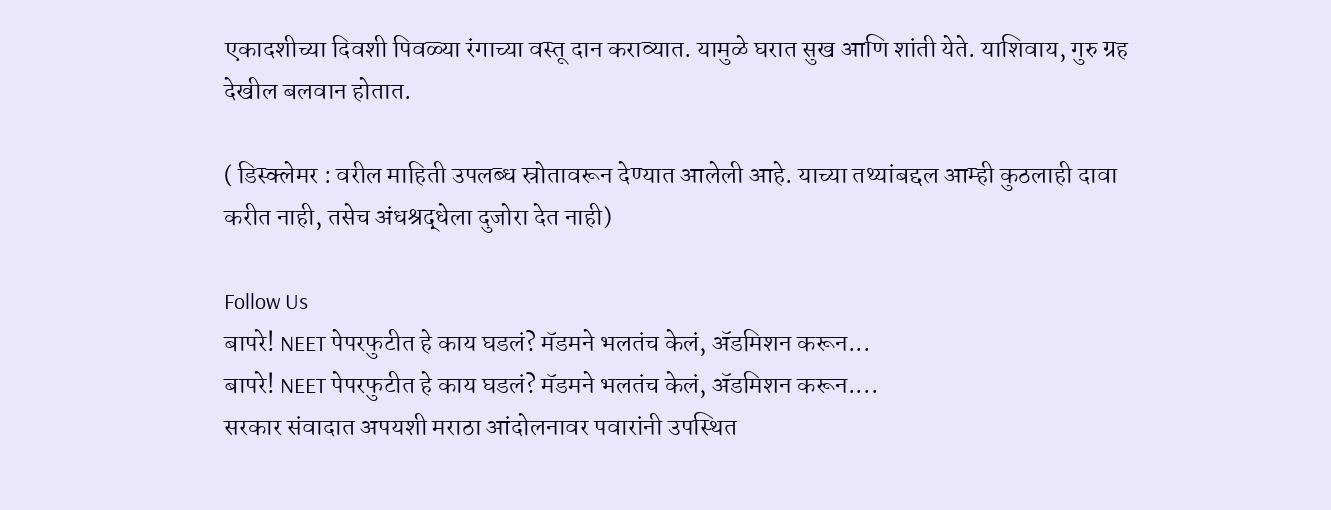एकादशीच्या दिवशी पिवळ्या रंगाच्या वस्तू दान कराव्यात. यामुळे घरात सुख आणि शांती येते. याशिवाय, गुरु ग्रह देखील बलवान होतात.

( डिस्क्लेमर : वरील माहिती उपलब्ध स्रोतावरून देण्यात आलेली आहे. याच्या तथ्यांबद्दल आम्ही कुठलाही दावा करीत नाही, तसेच अंधश्रद्धेला दुजोरा देत नाही)

Follow Us
बापरे! NEET पेपरफुटीत हे काय घडलं? मॅडमने भलतंच केलं, ॲडमिशन करून...
बापरे! NEET पेपरफुटीत हे काय घडलं? मॅडमने भलतंच केलं, ॲडमिशन करून....
सरकार संवादात अपयशी मराठा आंदोलनावर पवारांनी उपस्थित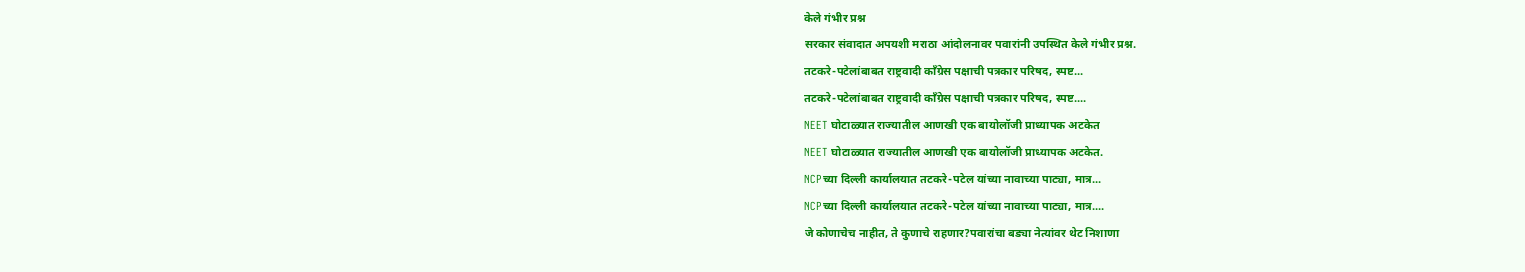केले गंभीर प्रश्न
सरकार संवादात अपयशी मराठा आंदोलनावर पवारांनी उपस्थित केले गंभीर प्रश्न.
तटकरे-पटेलांबाबत राष्ट्रवादी कॉंग्रेस पक्षाची पत्रकार परिषद, स्पष्ट...
तटकरे-पटेलांबाबत राष्ट्रवादी कॉंग्रेस पक्षाची पत्रकार परिषद, स्पष्ट....
NEET घोटाळ्यात राज्यातील आणखी एक बायोलॉजी प्राध्यापक अटकेत
NEET घोटाळ्यात राज्यातील आणखी एक बायोलॉजी प्राध्यापक अटकेत.
NCPच्या दिल्ली कार्यालयात तटकरे-पटेल यांच्या नावाच्या पाट्या, मात्र...
NCPच्या दिल्ली कार्यालयात तटकरे-पटेल यांच्या नावाच्या पाट्या, मात्र....
जे कोणाचेच नाहीत, ते कुणाचे राहणार?पवारांचा बड्या नेत्यांवर थेट निशाणा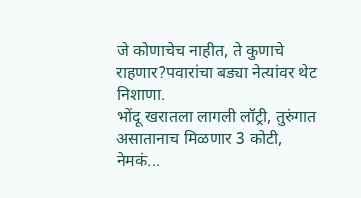जे कोणाचेच नाहीत, ते कुणाचे राहणार?पवारांचा बड्या नेत्यांवर थेट निशाणा.
भोंदू खरातला लागली लॉट्री, तुरुंगात असातानाच मिळणार 3 कोटी, नेमकं...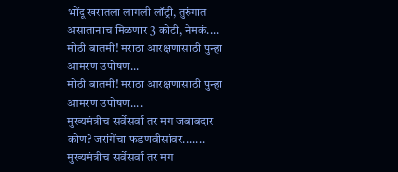भोंदू खरातला लागली लॉट्री, तुरुंगात असातानाच मिळणार 3 कोटी, नेमकं....
मोठी बातमी! मराठा आरक्षणासाठी पुन्हा आमरण उपोषण...
मोठी बातमी! मराठा आरक्षणासाठी पुन्हा आमरण उपोषण....
मुख्यमंत्रीच सर्वेसर्वा तर मग जबाबदार कोण? जरांगेंचा फडणवीसांवर.......
मुख्यमंत्रीच सर्वेसर्वा तर मग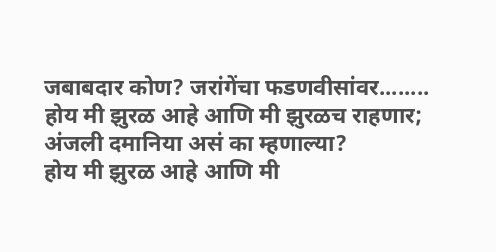जबाबदार कोण? जरांगेंचा फडणवीसांवर........
होय मी झुरळ आहे आणि मी झुरळच राहणार; अंजली दमानिया असं का म्हणाल्या?
होय मी झुरळ आहे आणि मी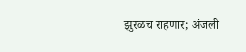झुरळच राहणार; अंजली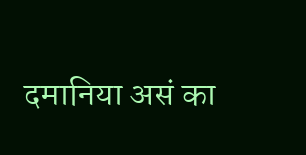दमानिया असं का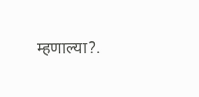म्हणाल्या?.